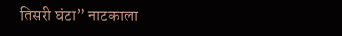तिसरी घंटा” नाटकाला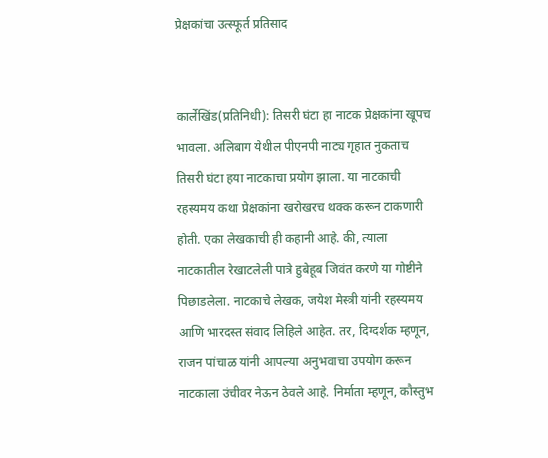प्रेक्षकांचा उत्स्फूर्त प्रतिसाद


कार्लेखिंड(प्रतिनिधी): तिसरी घंटा हा नाटक प्रेक्षकांना खूपच भावला. अलिबाग येथील पीएनपी नाट्य गृहात नुकताच तिसरी घंटा हया नाटकाचा प्रयोग झाला. या नाटकाची रहस्यमय कथा प्रेक्षकांना खरोखरच थक्क करून टाकणारी होती. एका लेखकाची ही कहानी आहे. की, त्याला नाटकातील रेखाटलेली पात्रे हुबेहूब जिवंत करणे या गोष्टीने पिछाडलेला. नाटकाचे लेखक, जयेश मेस्त्री यांनी रहस्यमय आणि भारदस्त संवाद लिहिले आहेत. तर, दिग्दर्शक म्हणून, राजन पांचाळ यांनी आपल्या अनुभवाचा उपयोग करून नाटकाला उंचीवर नेऊन ठेवले आहे. निर्माता म्हणून, कौस्तुभ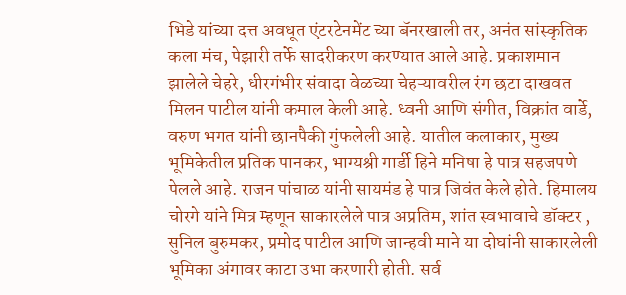भिडे यांच्या दत्त अवधूत एंटरटेनमेंट च्या बॅनरखाली तर, अनंत सांस्कृतिक कला मंच, पेझारी तर्फे सादरीकरण करण्यात आले आहे. प्रकाशमान झालेले चेहरे, धीरगंभीर संवादा वेळच्या चेहऱ्यावरील रंग छटा दाखवत मिलन पाटील यांनी कमाल केली आहे. ध्वनी आणि संगीत, विक्रांत वार्डे, वरुण भगत यांनी छानपैकी गुंफलेली आहे. यातील कलाकार, मुख्य भूमिकेतील प्रतिक पानकर, भाग्यश्री गार्डी हिने मनिषा हे पात्र सहजपणे पेलले आहे. राजन पांचाळ यांनी सायमंड हे पात्र जिवंत केले होते. हिमालय चोरगे यांने मित्र म्हणून साकारलेले पात्र अप्रतिम, शांत स्वभावाचे डॉक्टर , सुनिल बुरुमकर, प्रमोद पाटील आणि जान्हवी माने या दोघांनी साकारलेली भूमिका अंगावर काटा उभा करणारी होती. सर्व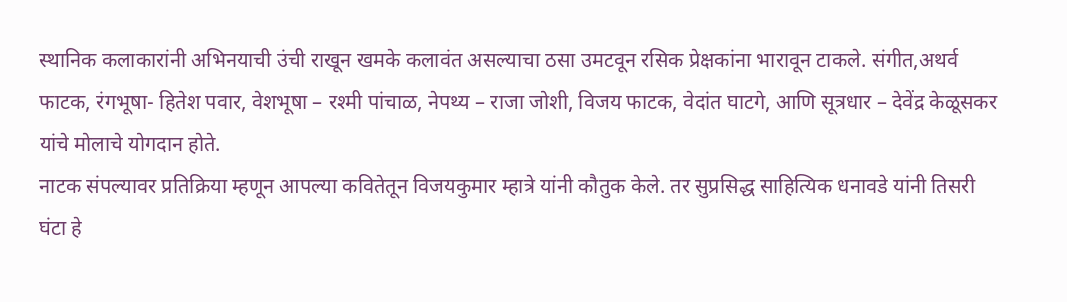स्थानिक कलाकारांनी अभिनयाची उंची राखून खमके कलावंत असल्याचा ठसा उमटवून रसिक प्रेक्षकांना भारावून टाकले. संगीत,अथर्व फाटक, रंगभूषा- हितेश पवार, वेशभूषा – रश्मी पांचाळ, नेपथ्य – राजा जोशी, विजय फाटक, वेदांत घाटगे, आणि सूत्रधार – देवेंद्र केळूसकर यांचे मोलाचे योगदान होते.
नाटक संपल्यावर प्रतिक्रिया म्हणून आपल्या कवितेतून विजयकुमार म्हात्रे यांनी कौतुक केले. तर सुप्रसिद्ध साहित्यिक धनावडे यांनी तिसरी घंटा हे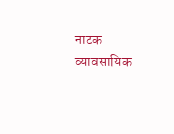नाटक व्यावसायिक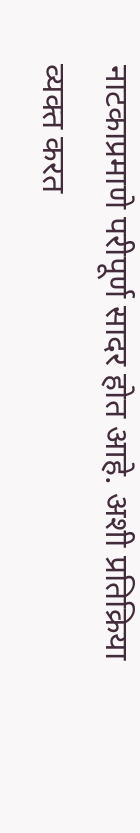नाटकाप्रमाणे परीपूर्ण सादर होत आहे. अशी प्रतिक्रिया व्यक्त करत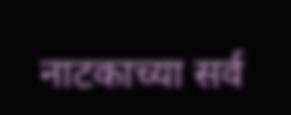नाटकाच्या सर्व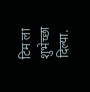टिम ला शुभेच्छा दिल्या.